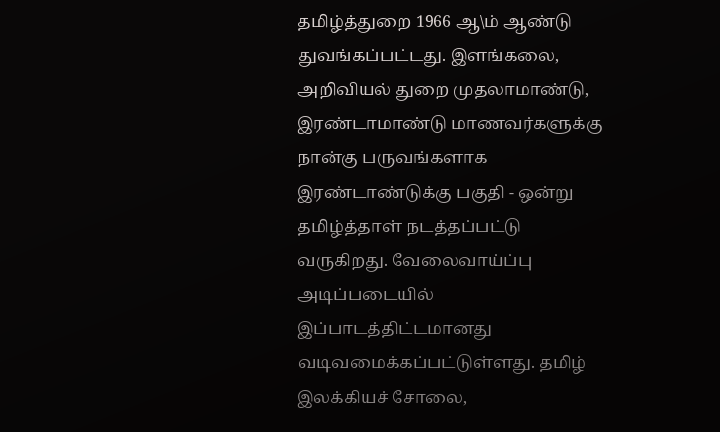தமிழ்த்துறை 1966 ஆ\ம் ஆண்டு துவங்கப்பட்டது. இளங்கலை, அறிவியல் துறை முதலாமாண்டு, இரண்டாமாண்டு மாணவர்களுக்கு நான்கு பருவங்களாக இரண்டாண்டுக்கு பகுதி - ஒன்று தமிழ்த்தாள் நடத்தப்பட்டு வருகிறது. வேலைவாய்ப்பு அடிப்படையில் இப்பாடத்திட்டமானது வடிவமைக்கப்பட்டுள்ளது. தமிழ் இலக்கியச் சோலை,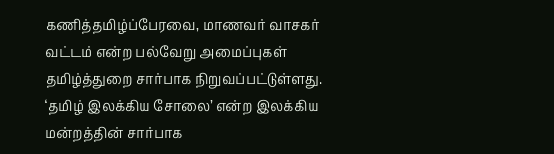கணித்தமிழ்ப்பேரவை, மாணவர் வாசகர் வட்டம் என்ற பல்வேறு அமைப்புகள் தமிழ்த்துறை சார்பாக நிறுவப்பட்டுள்ளது. ‘தமிழ் இலக்கிய சோலை’ என்ற இலக்கிய மன்றத்தின் சார்பாக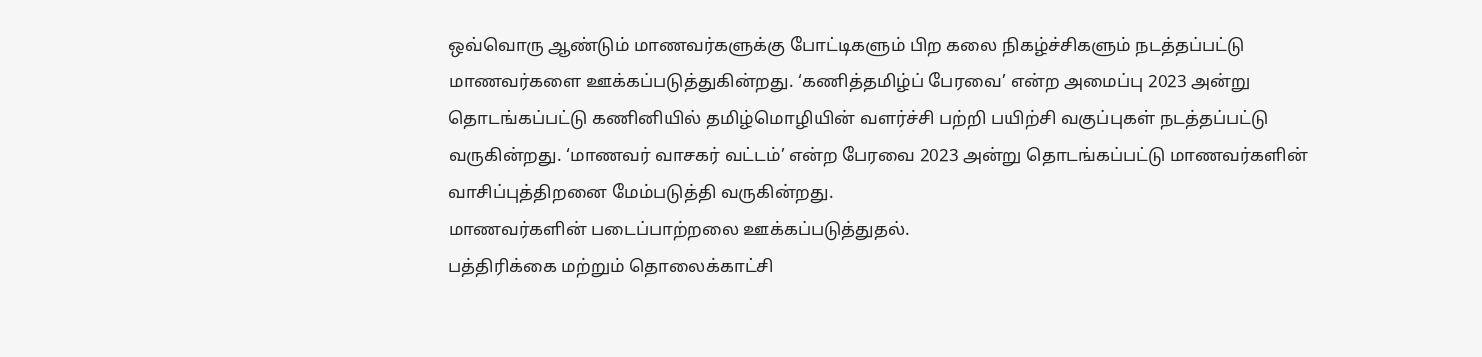ஒவ்வொரு ஆண்டும் மாணவர்களுக்கு போட்டிகளும் பிற கலை நிகழ்ச்சிகளும் நடத்தப்பட்டு மாணவர்களை ஊக்கப்படுத்துகின்றது. ‘கணித்தமிழ்ப் பேரவை’ என்ற அமைப்பு 2023 அன்று தொடங்கப்பட்டு கணினியில் தமிழ்மொழியின் வளர்ச்சி பற்றி பயிற்சி வகுப்புகள் நடத்தப்பட்டு வருகின்றது. ‘மாணவர் வாசகர் வட்டம்’ என்ற பேரவை 2023 அன்று தொடங்கப்பட்டு மாணவர்களின் வாசிப்புத்திறனை மேம்படுத்தி வருகின்றது.
மாணவர்களின் படைப்பாற்றலை ஊக்கப்படுத்துதல்.
பத்திரிக்கை மற்றும் தொலைக்காட்சி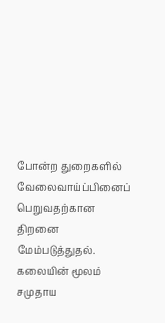போன்ற துறைகளில் வேலைவாய்ப்பினைப் பெறுவதற்கான திறனை மேம்படுத்துதல்.
கலையின் மூலம் சமுதாய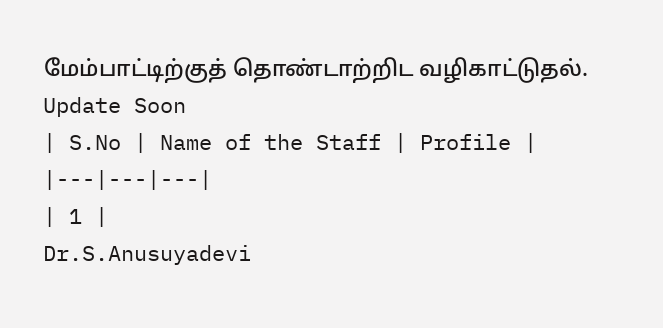மேம்பாட்டிற்குத் தொண்டாற்றிட வழிகாட்டுதல்.
Update Soon
| S.No | Name of the Staff | Profile |
|---|---|---|
| 1 |
Dr.S.Anusuyadevi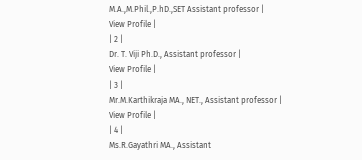M.A.,M.Phil.,P.hD.,SET Assistant professor |
View Profile |
| 2 |
Dr. T. Viji Ph.D., Assistant professor |
View Profile |
| 3 |
Mr.M.Karthikraja MA., NET., Assistant professor |
View Profile |
| 4 |
Ms.R.Gayathri MA., Assistant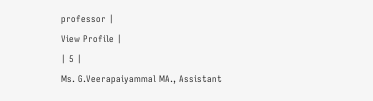professor |
View Profile |
| 5 |
Ms. G.Veerapaiyammal MA., Assistant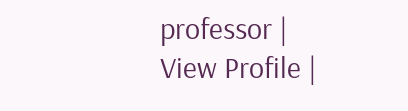professor |
View Profile |